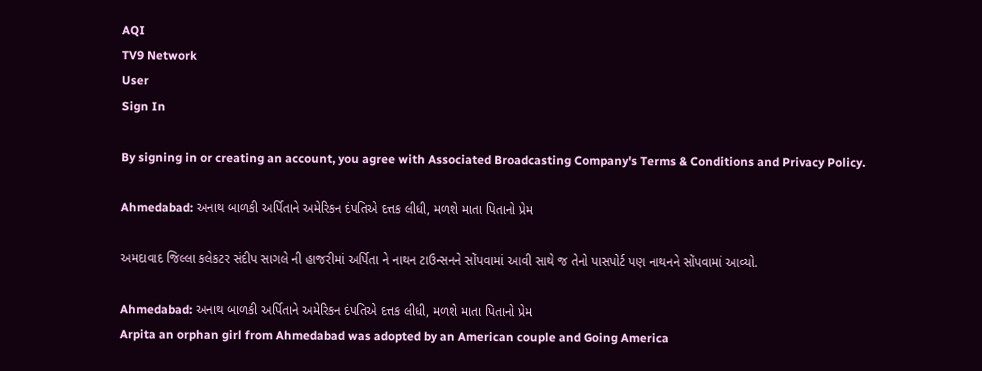AQI
TV9 Network
User
Sign In

By signing in or creating an account, you agree with Associated Broadcasting Company's Terms & Conditions and Privacy Policy.

Ahmedabad: અનાથ બાળકી અર્પિતાને અમેરિકન દંપતિએ દત્તક લીધી, મળશે માતા પિતાનો પ્રેમ

અમદાવાદ જિલ્લા કલેકટર સંદીપ સાગલે ની હાજરીમાં અર્પિતા ને નાથન ટાઉન્સનને સોંપવામાં આવી સાથે જ તેનો પાસપોર્ટ પણ નાથનને સોંપવામાં આવ્યો.

Ahmedabad: અનાથ બાળકી અર્પિતાને અમેરિકન દંપતિએ દત્તક લીધી, મળશે માતા પિતાનો પ્રેમ
Arpita an orphan girl from Ahmedabad was adopted by an American couple and Going America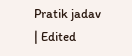Pratik jadav
| Edited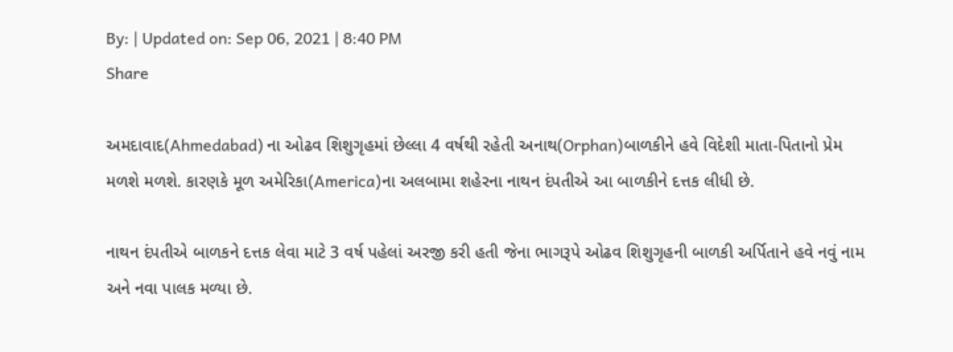By: | Updated on: Sep 06, 2021 | 8:40 PM
Share

અમદાવાદ(Ahmedabad) ના ઓઢવ શિશુગૃહમાં છેલ્લા 4 વર્ષથી રહેતી અનાથ(Orphan)બાળકીને હવે વિદેશી માતા-પિતાનો પ્રેમ મળશે મળશે. કારણકે મૂળ અમેરિકા(America)ના અલબામા શહેરના નાથન દંપતીએ આ બાળકીને દત્તક લીધી છે.

નાથન દંપતીએ બાળકને દત્તક લેવા માટે 3 વર્ષ પહેલાં અરજી કરી હતી જેના ભાગરૂપે ઓઢવ શિશુગૃહની બાળકી અર્પિતાને હવે નવું નામ અને નવા પાલક મળ્યા છે.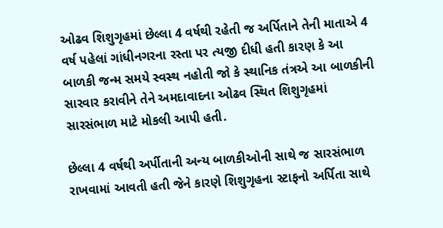ઓઢવ શિશુગૃહમાં છેલ્લા 4 વર્ષથી રહેતી જ અર્પિતાને તેની માતાએ 4 વર્ષ પહેલાં ગાંધીનગરના રસ્તા પર ત્યજી દીધી હતી કારણ કે આ બાળકી જન્મ સમયે સ્વસ્થ નહોતી જો કે સ્થાનિક તંત્રએ આ બાળકીની સારવાર કરાવીને તેને અમદાવાદના ઓઢવ સ્થિત શિશુગૃહમાં સારસંભાળ માટે મોકલી આપી હતી.

છેલ્લા 4 વર્ષથી અર્પીતાની અન્ય બાળકીઓની સાથે જ સારસંભાળ રાખવામાં આવતી હતી જેને કારણે શિશુગૃહના સ્ટાફનો અર્પિતા સાથે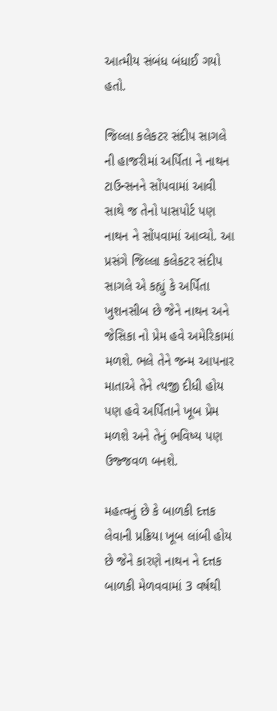આત્મીય સંબંધ બંધાઈ ગયો હતો.

જિલ્લા કલેકટર સંદીપ સાગલે ની હાજરીમાં અર્પિતા ને નાથન ટાઉન્સનને સોંપવામાં આવી સાથે જ તેનો પાસપોર્ટ પણ નાથન ને સોંપવામાં આવ્યો. આ પ્રસંગે જિલ્લા કલેકટર સંદીપ સાગલે એ કહ્યું કે અર્પિતા ખુશનસીબ છે જેને નાથન અને જેસિકા નો પ્રેમ હવે અમેરિકામાં મળશે. ભલે તેને જન્મ આપનાર માતાએ તેને ત્યજી દીધી હોય પણ હવે અર્પિતાને ખૂબ પ્રેમ મળશે અને તેનું ભવિષ્ય પણ ઉજ્જવળ બનશે.

મહત્વનું છે કે બાળકી દત્તક લેવાની પ્રક્રિયા ખૂબ લાંબી હોય છે જેને કારણે નાથન ને દત્તક બાળકી મેળવવામાં 3 વર્ષથી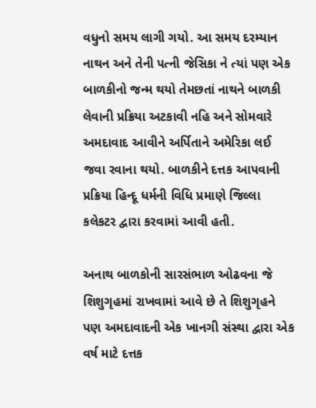વધુનો સમય લાગી ગયો. આ સમય દરમ્યાન નાથન અને તેની પત્ની જેસિકા ને ત્યાં પણ એક બાળકીનો જન્મ થયો તેમછતાં નાથને બાળકી લેવાની પ્રક્રિયા અટકાવી નહિ અને સોમવારે અમદાવાદ આવીને અર્પિતાને અમેરિકા લઈ જવા રવાના થયો. બાળકીને દત્તક આપવાની પ્રક્રિયા હિન્દૂ ધર્મની વિધિ પ્રમાણે જિલ્લા કલેકટર દ્વારા કરવામાં આવી હતી.

અનાથ બાળકોની સારસંભાળ ઓઢવના જે શિશુગૃહમાં રાખવામાં આવે છે તે શિશુગૃહને પણ અમદાવાદની એક ખાનગી સંસ્થા દ્વારા એક વર્ષ માટે દત્તક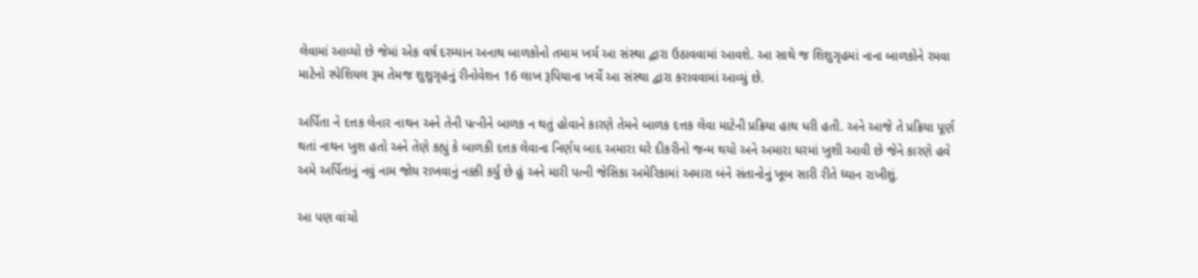લેવામાં આવ્યો છે જેમાં એક વર્ષ દરમ્યાન અનાથ બાળકોનો તમામ ખર્ચ આ સંસ્થા દ્વારા ઉઠાવવામાં આવશે. આ સાથે જ શિશુગૃહમાં નાના બાળકોને રમવા માટેનો સ્પેશિયલ રૂમ તેમજ શુશુગૃહનું રીનોવેશન 16 લાખ રૂપિયાના ખર્ચે આ સંસ્થા દ્વારા કરાવવામાં આવ્યું છે.

અર્પિતા ને દત્તક લેનાર નાથન અને તેની પત્નીને બાળક ન થતું હોવાને કારણે તેમને બાળક દત્તક લેવા માટેની પ્રક્રિયા હાથ ધરી હતી. અને આજે તે પ્રક્રિયા પૂર્ણ થતાં નાથન ખુશ હતો અને તેણે કહ્યું કે બાળકી દત્તક લેવાના નિર્ણય બાદ અમારા ઘરે દીકરીનો જન્મ થયો અને અમારા ઘરમાં ખુશી આવી છે જેને કારણે હવે અમે અર્પિતાનું નવું નામ જોય રાખવાનું નક્કી કર્યું છે હું અને મારી પત્ની જેસિકા અમેરિકામાં અમારા બંને સંતાનોનું ખૂબ સારી રીતે ધ્યાન રાખીશું.

આ પણ વાંચો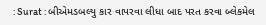: Surat : બીએમડબલ્યુ કાર વાપરવા લીધા બાદ પરત કરવા બ્લેકમેલ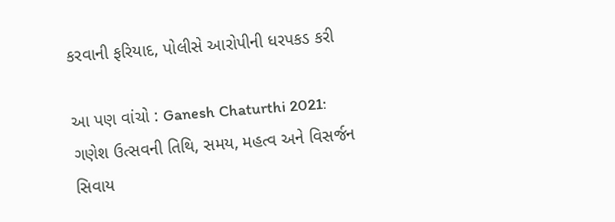કરવાની ફરિયાદ, પોલીસે આરોપીની ધરપકડ કરી

આ પણ વાંચો : Ganesh Chaturthi 2021: ગણેશ ઉત્સવની તિથિ, સમય, મહત્વ અને વિસર્જન સિવાય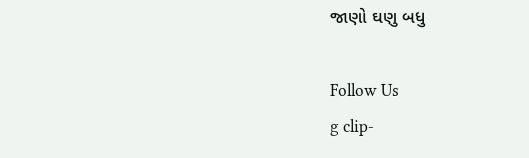જાણો ઘણુ બધુ

Follow Us
g clip-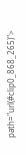path="url(#clip0_868_265)">